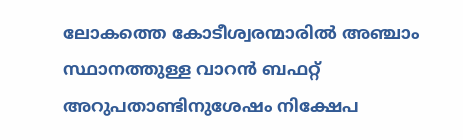ലോകത്തെ കോടീശ്വരന്മാരില്‍ അഞ്ചാം സ്ഥാനത്തുള്ള വാറന്‍ ബഫറ്റ് അറുപതാണ്ടിനുശേഷം നിക്ഷേപ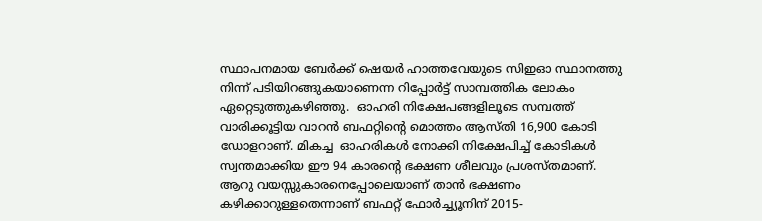സ്ഥാപനമായ ബേര്‍ക്ക് ഷെയര്‍ ഹാത്തവേയുടെ സിഇഓ സ്ഥാനത്തു നിന്ന് പടിയിറങ്ങുകയാണെന്ന റിപ്പോര്‍ട്ട് സാമ്പത്തിക ലോകം ഏറ്റെടുത്തുകഴിഞ്ഞു.  ഓഹരി നിക്ഷേപങ്ങളിലൂടെ സമ്പത്ത് വാരിക്കൂട്ടിയ വാറന്‍ ബഫറ്റിന്റെ മൊത്തം ആസ്തി 16,900 കോടി ഡോളറാണ്. മികച്ച  ഓഹരികള്‍ നോക്കി നിക്ഷേപിച്ച് കോടികള്‍ സ്വന്തമാക്കിയ ഈ 94 കാരന്റെ ഭക്ഷണ ശീലവും പ്രശസ്തമാണ്. ആറു വയസ്സുകാരനെപ്പോലെയാണ് താന്‍ ഭക്ഷണം കഴിക്കാറുള്ളതെന്നാണ് ബഫറ്റ് ഫോര്‍ച്ച്യൂനിന് 2015-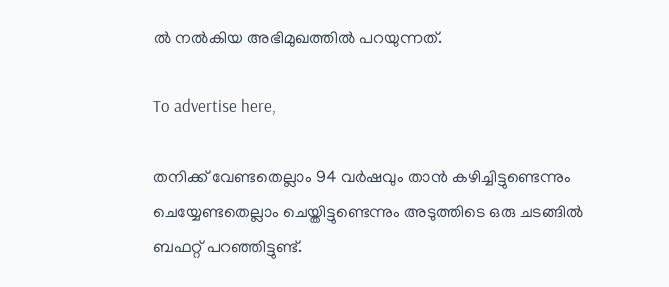ല്‍ നല്‍കിയ അഭിമുഖത്തില്‍ പറയുന്നത്.

To advertise here,

തനിക്ക് വേണ്ടതെല്ലാം 94 വര്‍ഷവും താന്‍ കഴിച്ചിട്ടുണ്ടെന്നും ചെയ്യേണ്ടതെല്ലാം ചെയ്തിട്ടുണ്ടെന്നും അടുത്തിടെ ഒരു ചടങ്ങില്‍ ബഫറ്റ് പറഞ്ഞിട്ടുണ്ട്.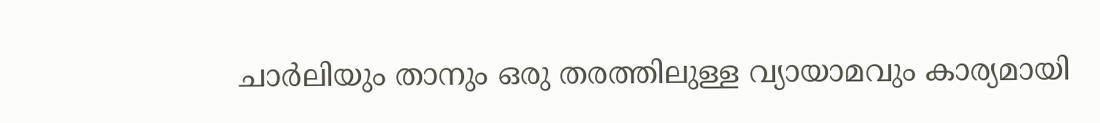ചാര്‍ലിയും താനും ഒരു തരത്തിലുള്ള വ്യായാമവും കാര്യമായി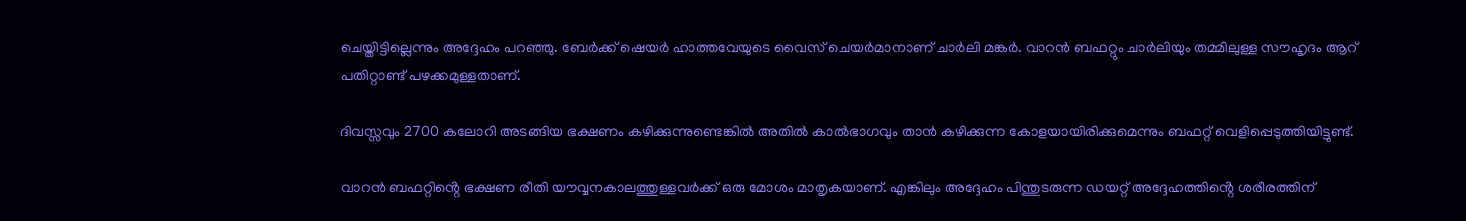ചെയ്തിട്ടില്ലെന്നും അദ്ദേഹം പറഞ്ഞു. ബേര്‍ക്ക് ഷെയര്‍ ഹാത്തവേയുടെ വൈസ് ചെയര്‍മാനാണ് ചാര്‍ലി മങ്കർ. വാറന്‍ ബഫറ്റും ചാർലിയും തമ്മിലുള്ള സൗഹൃദം ആറ് പതിറ്റാണ്ട് പഴക്കമുള്ളതാണ്.

ദിവസ്സവും 2700 കലോറി അടങ്ങിയ ഭക്ഷണം കഴിക്കുന്നുണ്ടെങ്കില്‍ അതില്‍ കാല്‍ഭാഗവും താന്‍ കഴിക്കുന്ന കോളയായിരിക്കുമെന്നും ബഫറ്റ് വെളിപ്പെടുത്തിയിട്ടുണ്ട്.

വാറന്‍ ബഫറ്റിൻ്റെ ഭക്ഷണ രീതി യൗവ്വനകാലത്തുള്ളവര്‍ക്ക് ഒരു മോശം മാതൃകയാണ്. എങ്കിലും അദ്ദേഹം പിന്തുടരുന്ന ഡയറ്റ് അദ്ദേഹത്തിൻ്റെ ശരീരത്തിന്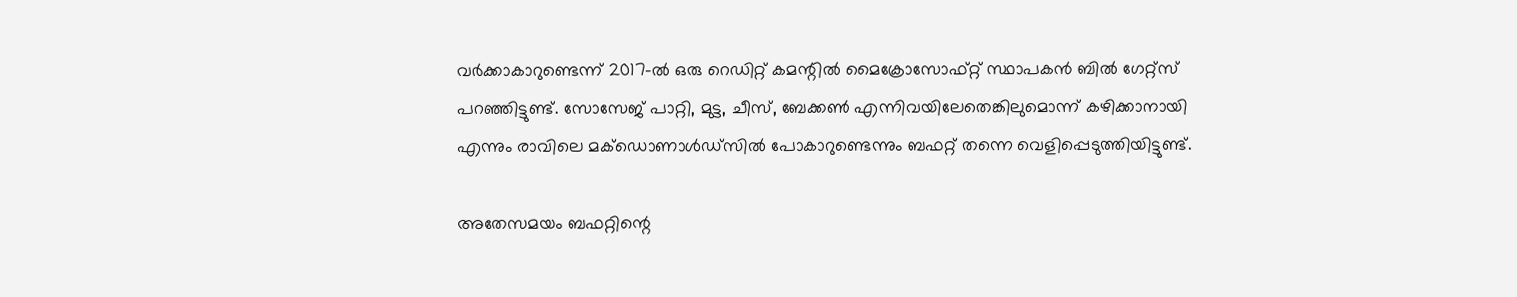വര്‍ക്കാകാറുണ്ടെന്ന് 2017-ൽ ഒരു റെഡിറ്റ് കമന്റില്‍ മൈക്രോസോഫ്റ്റ് സ്ഥാപകന്‍ ബില്‍ ഗേറ്റ്‌സ് പറഞ്ഞിട്ടുണ്ട്. സോസേജ് പാറ്റി, മുട്ട, ചീസ്, ബേക്കണ്‍ എന്നിവയിലേതെങ്കിലുമൊന്ന് കഴിക്കാനായി എന്നും രാവിലെ മക്‌ഡൊണാള്‍ഡ്‌സിൽ പോകാറുണ്ടെന്നും ബഫറ്റ് തന്നെ വെളിപ്പെടുത്തിയിട്ടുണ്ട്.

അതേസമയം ബഫറ്റിന്റെ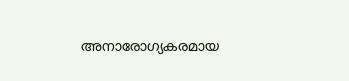അനാരോഗ്യകരമായ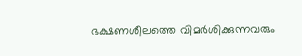ഭക്ഷണശീലത്തെ വിമർശിക്കുന്നവരും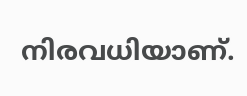നിരവധിയാണ്.